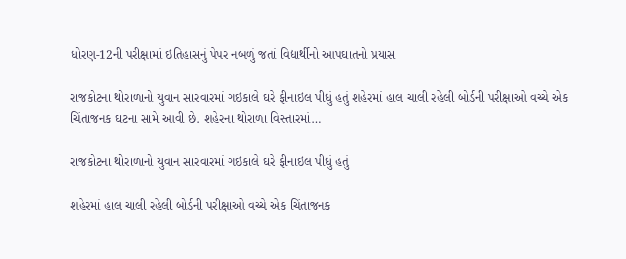ધોરણ-12ની પરીક્ષામાં ઇતિહાસનું પેપર નબળું જતાં વિદ્યાર્થીનો આપઘાતનો પ્રયાસ

રાજકોટના થોરાળાનો યુવાન સારવારમાં ગઇકાલે ઘરે ફીનાઇલ પીધું હતું શહેરમાં હાલ ચાલી રહેલી બોર્ડની પરીક્ષાઓ વચ્ચે એક ચિંતાજનક ઘટના સામે આવી છે. શહેરના થોરાળા વિસ્તારમાં…

રાજકોટના થોરાળાનો યુવાન સારવારમાં ગઇકાલે ઘરે ફીનાઇલ પીધું હતું

શહેરમાં હાલ ચાલી રહેલી બોર્ડની પરીક્ષાઓ વચ્ચે એક ચિંતાજનક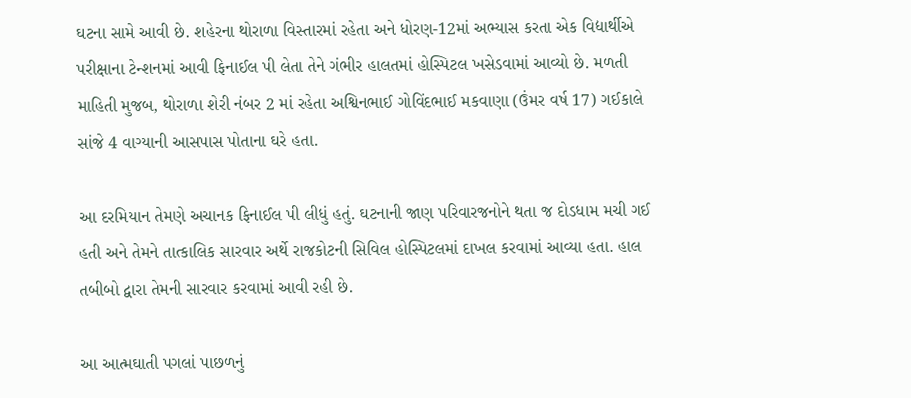ઘટના સામે આવી છે. શહેરના થોરાળા વિસ્તારમાં રહેતા અને ધોરણ-12માં અભ્યાસ કરતા એક વિદ્યાર્થીએ પરીક્ષાના ટેન્શનમાં આવી ફિનાઈલ પી લેતા તેને ગંભીર હાલતમાં હોસ્પિટલ ખસેડવામાં આવ્યો છે. મળતી માહિતી મુજબ, થોરાળા શેરી નંબર 2 માં રહેતા અશ્વિનભાઈ ગોવિંદભાઈ મકવાણા (ઉંમર વર્ષ 17) ગઈકાલે સાંજે 4 વાગ્યાની આસપાસ પોતાના ઘરે હતા.

આ દરમિયાન તેમણે અચાનક ફિનાઈલ પી લીધું હતું. ઘટનાની જાણ પરિવારજનોને થતા જ દોડધામ મચી ગઈ હતી અને તેમને તાત્કાલિક સારવાર અર્થે રાજકોટની સિવિલ હોસ્પિટલમાં દાખલ કરવામાં આવ્યા હતા. હાલ તબીબો દ્વારા તેમની સારવાર કરવામાં આવી રહી છે.

આ આત્મઘાતી પગલાં પાછળનું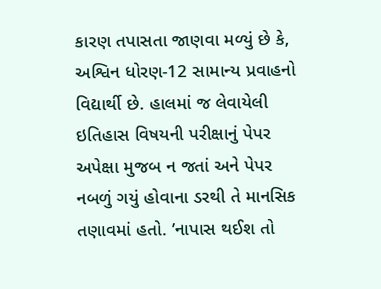કારણ તપાસતા જાણવા મળ્યું છે કે, અશ્વિન ધોરણ-12 સામાન્ય પ્રવાહનો વિદ્યાર્થી છે. હાલમાં જ લેવાયેલી ઇતિહાસ વિષયની પરીક્ષાનું પેપર અપેક્ષા મુજબ ન જતાં અને પેપર નબળું ગયું હોવાના ડરથી તે માનસિક તણાવમાં હતો. ’નાપાસ થઈશ તો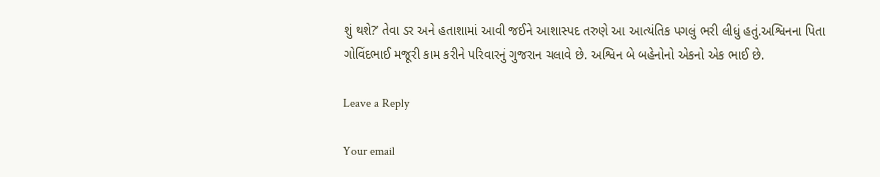શું થશે?’ તેવા ડર અને હતાશામાં આવી જઈને આશાસ્પદ તરુણે આ આત્યંતિક પગલું ભરી લીધું હતું.અશ્વિનના પિતા ગોવિંદભાઈ મજૂરી કામ કરીને પરિવારનું ગુજરાન ચલાવે છે. અશ્વિન બે બહેનોનો એકનો એક ભાઈ છે.

Leave a Reply

Your email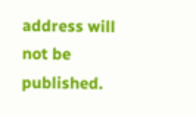address will not be published.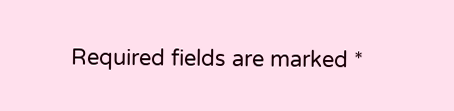Required fields are marked *